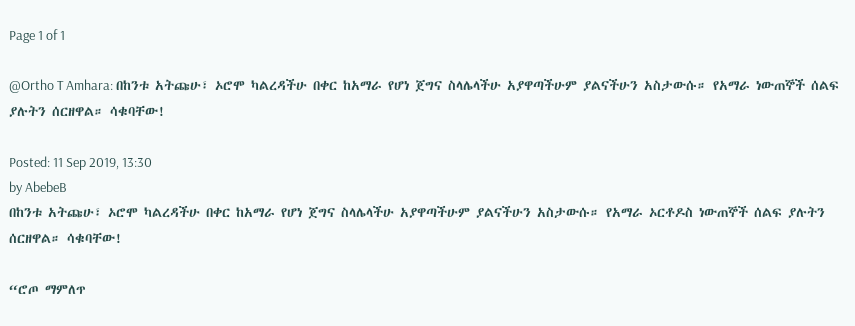Page 1 of 1

@Ortho T Amhara: በከንቱ አትጩሁ፣ ኦሮሞ ካልረዳችሁ በቀር ከአማራ የሆነ ጀግና ስላሌላችሁ አያዋጣችሁም ያልናችሁን አስታውሱ። የአማራ ነውጠኞች ሰልፍ ያሉትን ሰርዘዋል። ሳቁባቸው!

Posted: 11 Sep 2019, 13:30
by AbebeB
በከንቱ አትጩሁ፣ ኦሮሞ ካልረዳችሁ በቀር ከአማራ የሆነ ጀግና ስላሌላችሁ አያዋጣችሁም ያልናችሁን አስታውሱ። የአማራ ኦርቶዶስ ነውጠኞች ሰልፍ ያሉትን ሰርዘዋል። ሳቁባቸው!

“ሮጦ ማምለጥ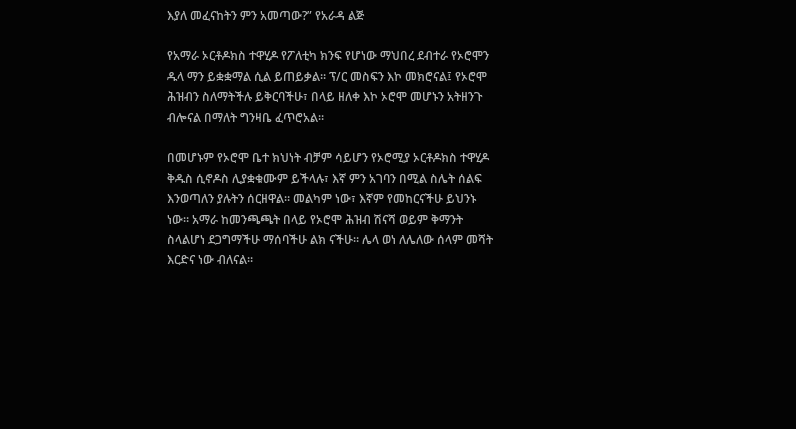እያለ መፈናከትን ምን አመጣው?” የአራዳ ልጅ

የአማራ ኦርቶዶክስ ተዋሂዶ የፖለቲካ ክንፍ የሆነው ማህበረ ደብተራ የኦሮሞን ዱላ ማን ይቋቋማል ሲል ይጠይቃል። ፕ/ር መስፍን እኮ መክሮናል፤ የኦሮሞ ሕዝብን ስለማትችሉ ይቅርባችሁ፣ በላይ ዘለቀ እኮ ኦሮሞ መሆኑን አትዘንጉ ብሎናል በማለት ግንዛቤ ፈጥሮአል።

በመሆኑም የኦሮሞ ቤተ ክህነት ብቻም ሳይሆን የኦሮሚያ ኦርቶዶክስ ተዋሂዶ ቅዱስ ሲኖዶስ ሊያቋቁሙም ይችላሉ፣ እኛ ምን አገባን በሚል ስሌት ሰልፍ እንወጣለን ያሉትን ሰርዘዋል። መልካም ነው፣ እኛም የመከርናችሁ ይህንኑ ነው። አማራ ከመንጫጫት በላይ የኦሮሞ ሕዝብ ሽናሻ ወይም ቅማንት ስላልሆነ ደጋግማችሁ ማሰባችሁ ልክ ናችሁ። ሌላ ወነ ለሌለው ሰላም መሻት እርድና ነው ብለናል።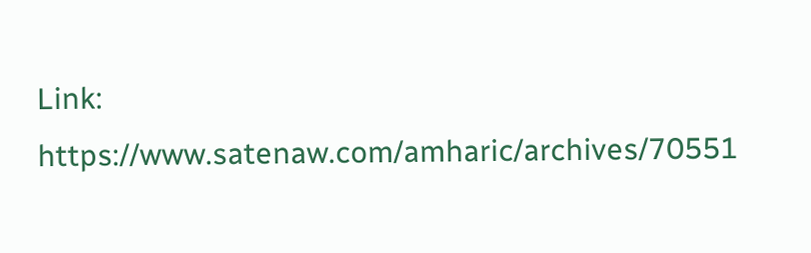Link: https://www.satenaw.com/amharic/archives/70551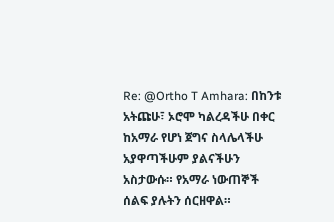Re: @Ortho T Amhara: በከንቱ አትጩሁ፣ ኦሮሞ ካልረዳችሁ በቀር ከአማራ የሆነ ጀግና ስላሌላችሁ አያዋጣችሁም ያልናችሁን አስታውሱ። የአማራ ነውጠኞች ሰልፍ ያሉትን ሰርዘዋል።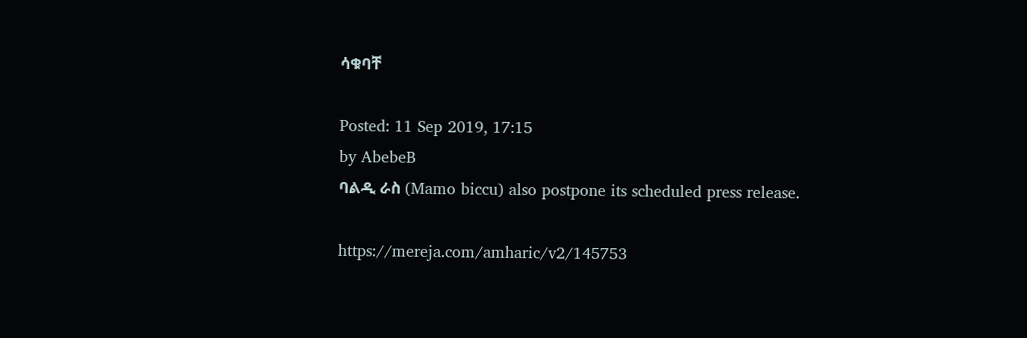ሳቁባቸ

Posted: 11 Sep 2019, 17:15
by AbebeB
ባልዲ ራስ (Mamo biccu) also postpone its scheduled press release.

https://mereja.com/amharic/v2/145753